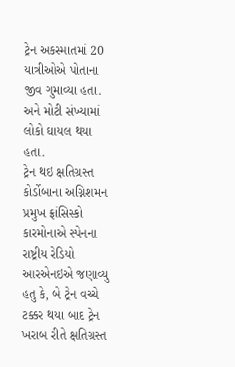ટ્રેન અકસ્માતમાં 20 યાત્રીઓએ પોતાના જીવ ગુમાવ્યા હતા. અને મોટી સંખ્યામાં લોકો ઘાયલ થયા હતા.
ટ્રેન થઇ ક્ષતિગ્રસ્ત
કોર્ડોબાના અગ્નિશમન પ્રમુખ ફ્રાંસિસ્કો કારમોનાએ સ્પેનના રાષ્ટ્રીય રેડિયો આરએનઇએ જણાવ્યુ હતુ કે, બે ટ્રેન વચ્ચે ટક્કર થયા બાદ ટ્રેન ખરાબ રીતે ક્ષતિગ્રસ્ત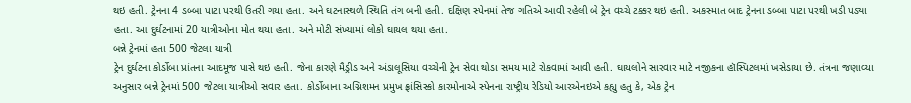થઇ હતી. ટ્રેનના 4 ડબ્બા પાટા પરથી ઉતરી ગયા હતા. અને ઘટનાસ્થળે સ્થિતિ તંગ બની હતી. દક્ષિણ સ્પેનમાં તેજ ગતિએ આવી રહેલી બે ટ્રેન વચ્ચે ટક્કર થઇ હતી. અકસ્માત બાદ ટ્રેનના ડબ્બા પાટા પરથી ખડી પડ્યા હતા. આ દુર્ઘટનામાં 20 યાત્રીઓના મોત થયા હતા. અને મોટી સંખ્યામાં લોકો ઘાયલ થયા હતા.
બન્ને ટ્રેનમાં હતા 500 જેટલા યાત્રી
ટ્રેન દુર્ઘટના કોર્ડોબા પ્રાંતના આદમૂજ પાસે થઇ હતી. જેના કારણે મૈડ્રીડ અને અંડાલૂસિયા વચ્ચેની ટ્રેન સેવા થોડા સમય માટે રોકવામાં આવી હતી. ઘાયલોને સારવાર માટે નજીકના હૉસ્પિટલમાં ખસેડાયા છે. તંત્રના જણાવ્યા અનુસાર બન્ને ટ્રેનમાં 500 જેટલા યાત્રીઓ સવાર હતા. કોર્ડોબાના અગ્નિશમન પ્રમુખ ફ્રાંસિસ્કો કારમોનાએ સ્પેનના રાષ્ટ્રીય રેડિયો આરએનઇએ કહ્યુ હતુ કે, એક ટ્રેન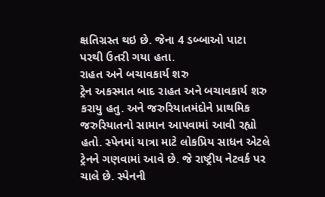ક્ષતિગ્રસ્ત થઇ છે. જેના 4 ડબ્બાઓ પાટા પરથી ઉતરી ગયા હતા.
રાહત અને બચાવકાર્ય શરુ
ટ્રેન અકસ્માત બાદ રાહત અને બચાવકાર્ય શરુ કરાયુ હતુ. અને જરુરિયાતમંદોને પ્રાથમિક જરુરિયાતનો સામાન આપવામાં આવી રહ્યો હતો. સ્પેનમાં યાત્રા માટે લોકપ્રિય સાધન એટલે ટ્રેનને ગણવામાં આવે છે. જે રાષ્ટ્રીય નેટવર્ક પર ચાલે છે. સ્પેનની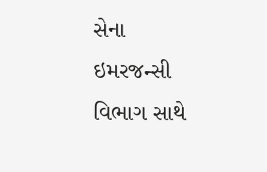સેના ઇમરજન્સી વિભાગ સાથે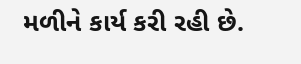મળીને કાર્ય કરી રહી છે.